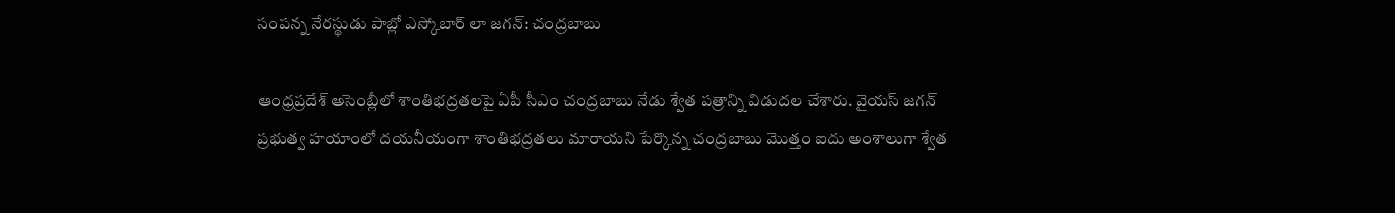సంపన్న నేరస్థుడు పాబ్లో ఎస్కోబార్ లా జగన్: చంద్రబాబు

ఆంధ్రప్రదేశ్ అసెంబ్లీలో శాంతిభద్రతలపై ఏపీ సీఎం చంద్రబాబు నేడు శ్వేత పత్రాన్ని విడుదల చేశారు. వైయస్ జగన్ ప్రభుత్వ హయాంలో దయనీయంగా శాంతిభద్రతలు మారాయని పేర్కొన్న చంద్రబాబు మొత్తం ఐదు అంశాలుగా శ్వేత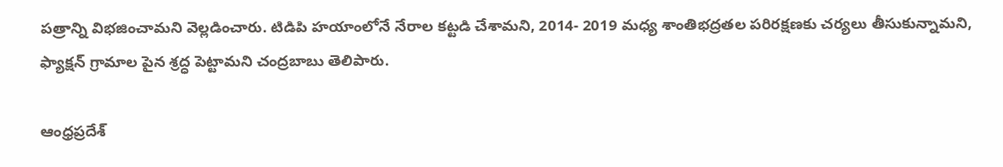పత్రాన్ని విభజించామని వెల్లడించారు. టిడిపి హయాంలోనే నేరాల కట్టడి చేశామని, 2014- 2019 మధ్య శాంతిభద్రతల పరిరక్షణకు చర్యలు తీసుకున్నామని, ఫ్యాక్షన్ గ్రామాల పైన శ్రద్ధ పెట్టామని చంద్రబాబు తెలిపారు.

ఆంధ్రప్రదేశ్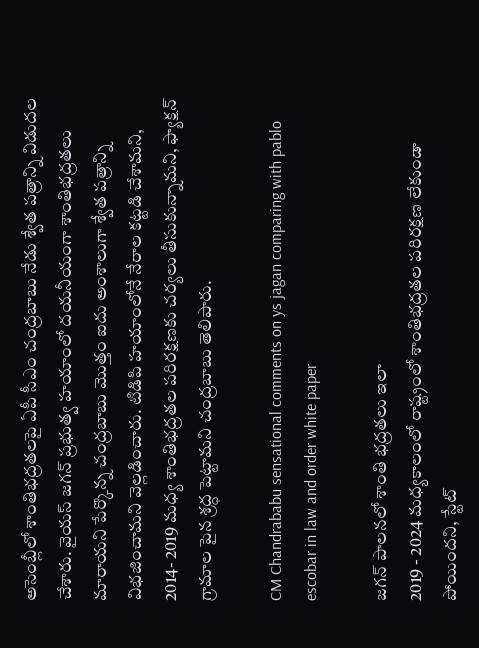అసెంబ్లీలో శాంతిభద్రతలపై ఏపీ సీఎం చంద్రబాబు నేడు శ్వేత పత్రాన్ని విడుదల చేశారు. వైయస్ జగన్ ప్రభుత్వ హయాంలో దయనీయంగా శాంతిభద్రతలు మారాయని పేర్కొన్న చంద్రబాబు మొత్తం ఐదు అంశాలుగా శ్వేత పత్రాన్ని విభజించామని వెల్లడించారు. టిడిపి హయాంలోనే నేరాల కట్టడి చేశామని, 2014- 2019 మధ్య శాంతిభద్రతల పరిరక్షణకు చర్యలు తీసుకున్నామని, ఫ్యాక్షన్ గ్రామాల పైన శ్రద్ధ పెట్టామని చంద్రబాబు తెలిపారు.

CM Chandrababu sensational comments on ys jagan comparing with pablo escobar in law and order white paper

జగన్ పాలనలో శాంతి భద్రతలు ఇలా
2019 - 2024 మధ్యకాలంలో రాష్ట్రంలో శాంతిభద్రతల పరిరక్షణ లేకుండా పోయిందని, స్టేట్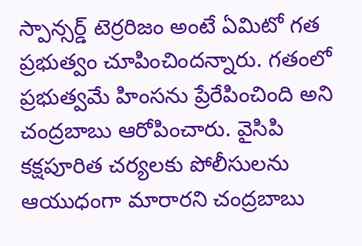స్పాన్సర్డ్ టెర్రరిజం అంటే ఏమిటో గత ప్రభుత్వం చూపించిందన్నారు. గతంలో ప్రభుత్వమే హింసను ప్రేరేపించింది అని చంద్రబాబు ఆరోపించారు. వైసిపి కక్షపూరిత చర్యలకు పోలీసులను ఆయుధంగా మారారని చంద్రబాబు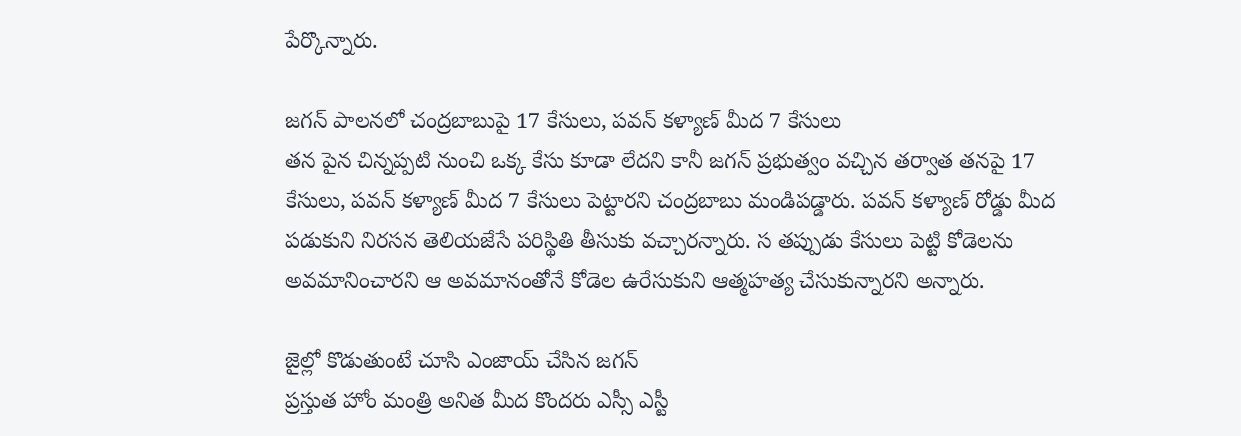పేర్కొన్నారు.

జగన్ పాలనలో చంద్రబాబుపై 17 కేసులు, పవన్ కళ్యాణ్ మీద 7 కేసులు
తన పైన చిన్నప్పటి నుంచి ఒక్క కేసు కూడా లేదని కానీ జగన్ ప్రభుత్వం వచ్చిన తర్వాత తనపై 17 కేసులు, పవన్ కళ్యాణ్ మీద 7 కేసులు పెట్టారని చంద్రబాబు మండిపడ్డారు. పవన్ కళ్యాణ్ రోడ్డు మీద పడుకుని నిరసన తెలియజేసే పరిస్థితి తీసుకు వచ్చారన్నారు. స తప్పుడు కేసులు పెట్టి కోడెలను అవమానించారని ఆ అవమానంతోనే కోడెల ఉరేసుకుని ఆత్మహత్య చేసుకున్నారని అన్నారు.

జైల్లో కొడుతుంటే చూసి ఎంజాయ్ చేసిన జగన్
ప్రస్తుత హోం మంత్రి అనిత మీద కొందరు ఎస్సీ ఎస్టీ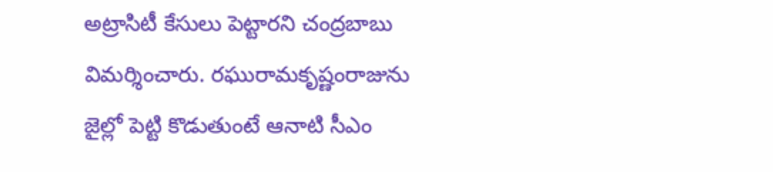అట్రాసిటీ కేసులు పెట్టారని చంద్రబాబు విమర్శించారు. రఘురామకృష్ణంరాజును జైల్లో పెట్టి కొడుతుంటే ఆనాటి సీఎం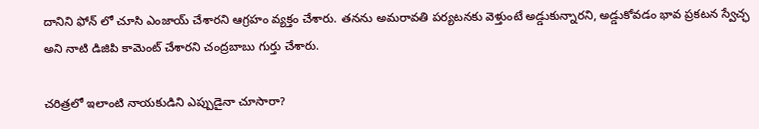దానిని ఫోన్ లో చూసి ఎంజాయ్ చేశారని ఆగ్రహం వ్యక్తం చేశారు. తనను అమరావతి పర్యటనకు వెళ్తుంటే అడ్డుకున్నారని, అడ్డుకోవడం భావ ప్రకటన స్వేచ్ఛ అని నాటి డిజిపి కామెంట్ చేశారని చంద్రబాబు గుర్తు చేశారు.

చరిత్రలో ఇలాంటి నాయకుడిని ఎప్పుడైనా చూసారా?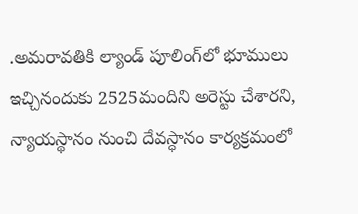.అమరావతికి ల్యాండ్ పూలింగ్‌లో భూములు ఇచ్చినందుకు 2525మందిని అరెస్టు చేశారని, న్యాయస్థానం నుంచి దేవస్ధానం కార్యక్రమంలో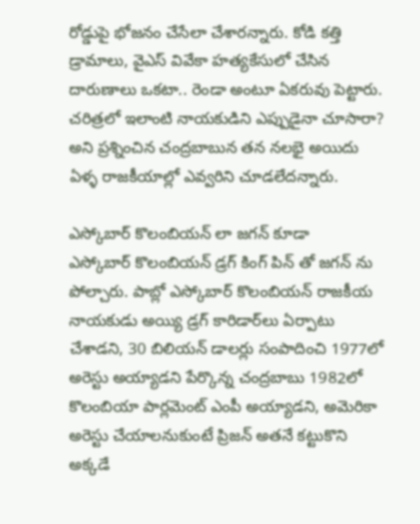రోడ్డుపై భోజనం చేసేలా చేశారన్నారు. కోడి కత్తి డ్రామాలు, వైఎస్ వివేకా హత్యకేసులో చేసిన దారుణాలు ఒకటా.. రెండా అంటూ ఏకరువు పెట్టారు. చరిత్రలో ఇలాంటి నాయకుడిని ఎప్పుడైనా చూసారా? అని ప్రశ్నించిన చంద్రబాబున తన నలభై అయిదు ఏళ్ళ రాజకీయాల్లో ఎవ్వరిని చూడలేదన్నారు.

ఎస్కోబార్ కొలంబియన్ లా జగన్ కూడా
ఎస్కోబార్ కొలంబియన్ డ్రగ్ కింగ్ పిన్ తో జగన్ ను పోల్చారు. పాబ్లో ఎస్కోబార్ కొలంబియన్ రాజకీయ నాయకుడు అయ్యి డ్రగ్ కారిడార్‌లు ఏర్పాటు చేశాడని, 30 బిలియన్ డాలర్లు సంపాదించి 1977లో అరెస్టు అయ్యాడని పేర్కొన్న చంద్రబాబు 1982లో కొలంబియా పార్లమెంట్ ఎంపీ అయ్యాడని, అమెరికా అరెస్టు చేయాలనుకుంటే ప్రిజన్ అతనే కట్టుకొని అక్కడే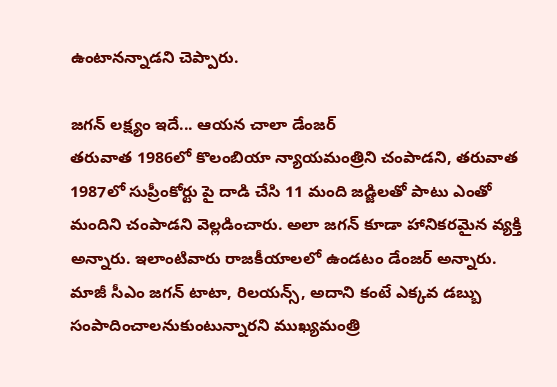ఉంటానన్నాడని చెప్పారు.

జగన్ లక్ష్యం ఇదే... ఆయన చాలా డేంజర్
తరువాత 1986లో కొలంబియా న్యాయమంత్రిని చంపాడని, తరువాత 1987లో సుప్రీంకోర్టు పై దాడి చేసి 11 మంది జడ్జిలతో పాటు ఎంతో మందిని చంపాడని వెల్లడించారు. అలా జగన్ కూడా హానికరమైన వ్యక్తి అన్నారు. ఇలాంటివారు రాజకీయాలలో ఉండటం డేంజర్ అన్నారు. మాజీ సీఎం జగన్ టాటా, రిలయన్స్, అదాని కంటే ఎక్కవ డబ్బు సంపాదించాలనుకుంటున్నారని ముఖ్యమంత్రి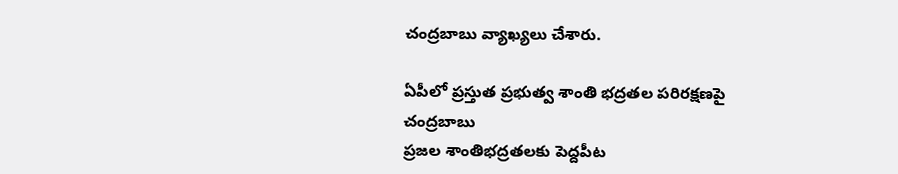చంద్రబాబు వ్యాఖ్యలు చేశారు.

ఏపీలో ప్రస్తుత ప్రభుత్వ శాంతి భద్రతల పరిరక్షణపై చంద్రబాబు
ప్రజల శాంతిభద్రతలకు పెద్దపీట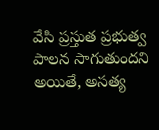వేసి ప్రస్తుత ప్రభుత్వ పాలన సాగుతుందని అయితే, అసత్య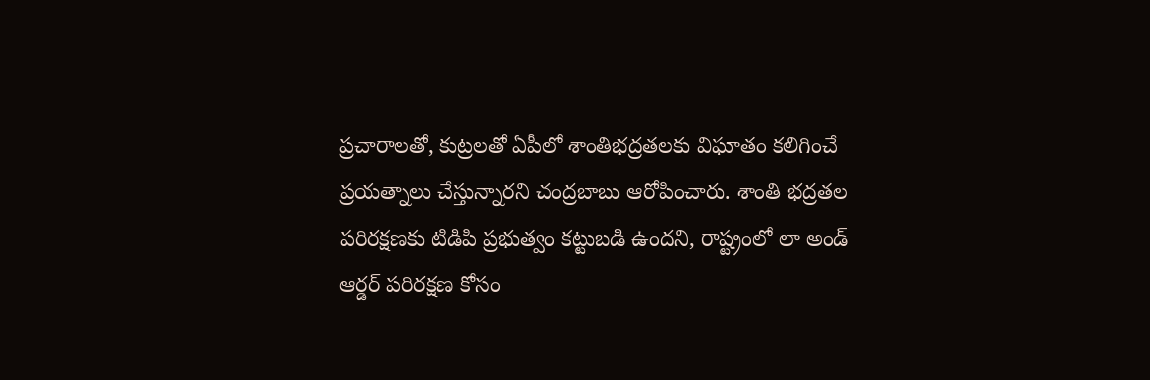ప్రచారాలతో, కుట్రలతో ఏపీలో శాంతిభద్రతలకు విఘాతం కలిగించే ప్రయత్నాలు చేస్తున్నారని చంద్రబాబు ఆరోపించారు. శాంతి భద్రతల పరిరక్షణకు టిడిపి ప్రభుత్వం కట్టుబడి ఉందని, రాష్ట్రంలో లా అండ్ ఆర్డర్ పరిరక్షణ కోసం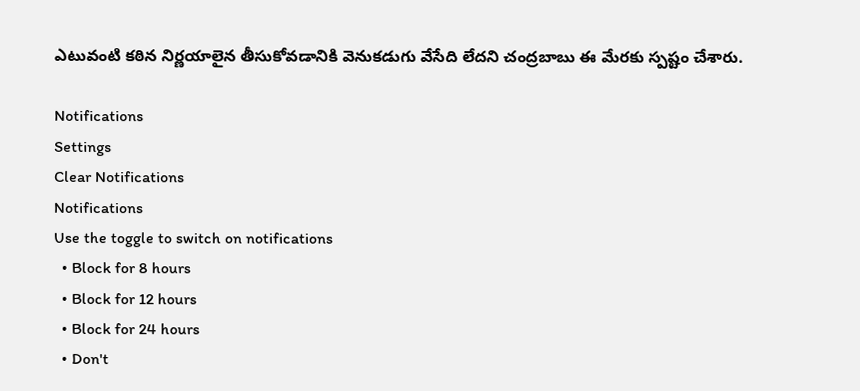ఎటువంటి కఠిన నిర్ణయాలైన తీసుకోవడానికి వెనుకడుగు వేసేది లేదని చంద్రబాబు ఈ మేరకు స్పష్టం చేశారు.

Notifications
Settings
Clear Notifications
Notifications
Use the toggle to switch on notifications
  • Block for 8 hours
  • Block for 12 hours
  • Block for 24 hours
  • Don't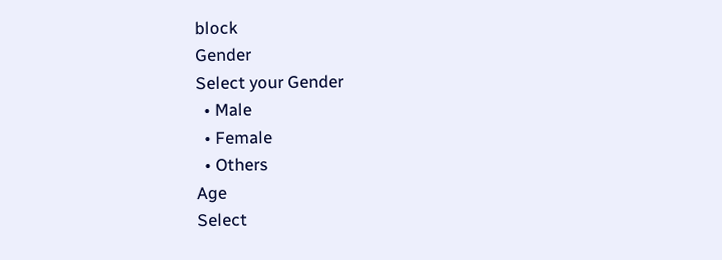block
Gender
Select your Gender
  • Male
  • Female
  • Others
Age
Select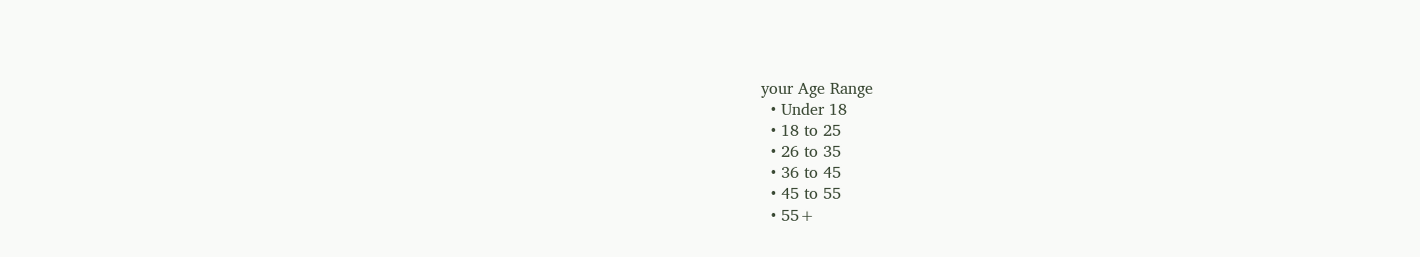your Age Range
  • Under 18
  • 18 to 25
  • 26 to 35
  • 36 to 45
  • 45 to 55
  • 55+